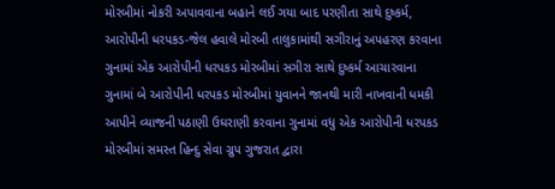મોરબીમાં નોકરી અપાવવાના બહાને લઈ ગયા બાદ પરણીતા સાથે દુષ્કર્મ, આરોપીની ધરપકડ-જેલ હવાલે મોરબી તાલુકામાંથી સગીરાનું અપહરણ કરવાના ગુનામાં એક આરોપીની ધરપકડ મોરબીમાં સગીરા સાથે દુષ્કર્મ આચારવાના ગુનામાં બે આરોપીની ધરપકડ મોરબીમાં યુવાનને જાનથી મારી નાખવાની ધમકી આપીને વ્યાજની પઠાણી ઉઘરાણી કરવાના ગુનામાં વધુ એક આરોપીની ધરપકડ મોરબીમાં સમસ્ત હિન્દુ સેવા ગ્રુપ ગુજરાત દ્વારા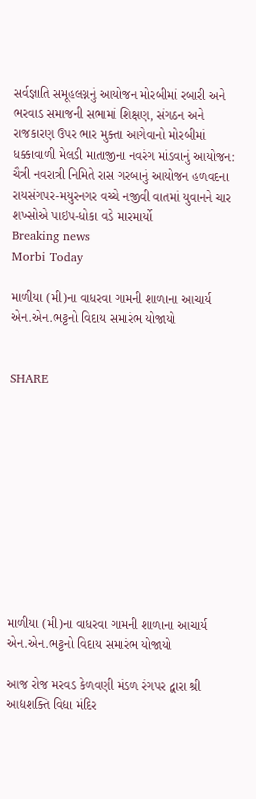સર્વજ્ઞાતિ સમૂહલગ્નનું આયોજન મોરબીમાં રબારી અને ભરવાડ સમાજની સભામાં શિક્ષણ, સંગઠન અને રાજકારણ ઉપર ભાર મુક્તા આગેવાનો મોરબીમાં ધક્કાવાળી મેલડી માતાજીના નવરંગ માંડવાનું આયોજન:  ચૈત્રી નવરાત્રી નિમિતે રાસ ગરબાનું આયોજન હળવદના રાયસંગપર-મયુરનગર વચ્ચે નજીવી વાતમાં યુવાનને ચાર શખ્સોએ પાઇપ-ધોકા વડે મારમાર્યો
Breaking news
Morbi Today

માળીયા (મી)ના વાધરવા ગામની શાળાના આચાર્ય એન.એન.ભટ્ટનો વિદાય સમારંભ યોજાયો


SHARE











માળીયા (મી)ના વાધરવા ગામની શાળાના આચાર્ય એન.એન.ભટ્ટનો વિદાય સમારંભ યોજાયો

આજ રોજ મરવડ કેળવણી મંડળ રંગપર દ્વારા શ્રી આદ્યશક્તિ વિદ્યા મંદિર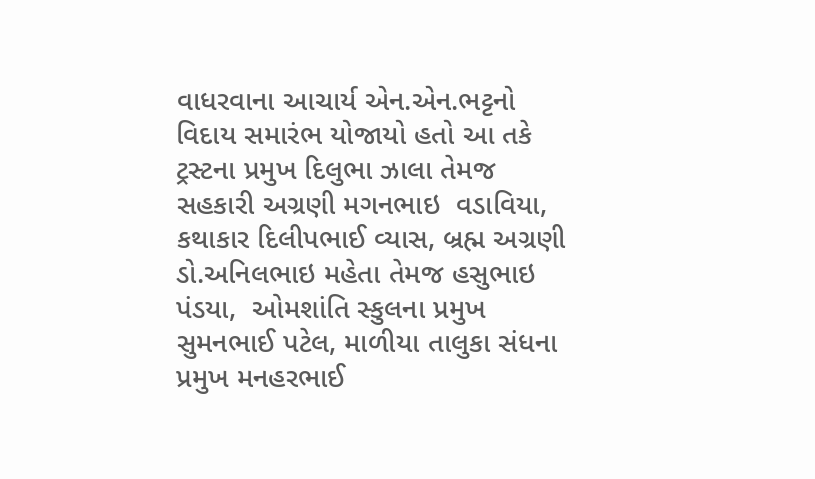વાધરવાના આચાર્ય એન.એન.ભટ્ટનો વિદાય સમારંભ યોજાયો હતો આ તકે ટ્રસ્ટના પ્રમુખ દિલુભા ઝાલા તેમજ સહકારી અગ્રણી મગનભાઇ  વડાવિયા, કથાકાર દિલીપભાઈ વ્યાસ, બ્રહ્મ અગ્રણી ડો.અનિલભાઇ મહેતા તેમજ હસુભાઇ પંડયા,  ઓમશાંતિ સ્કુલના પ્રમુખ સુમનભાઈ પટેલ, માળીયા તાલુકા સંધના પ્રમુખ મનહરભાઈ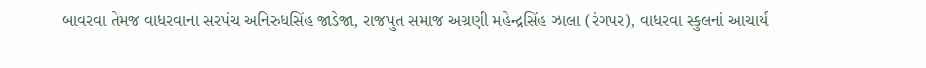બાવરવા તેમજ વાધરવાના સરપંચ અનિરુધસિંહ જાડેજા, રાજપુત સમાજ અગ્રણી મહેન્દ્રસિંહ ઝાલા (રંગપર), વાધરવા સ્કુલનાં આચાર્ય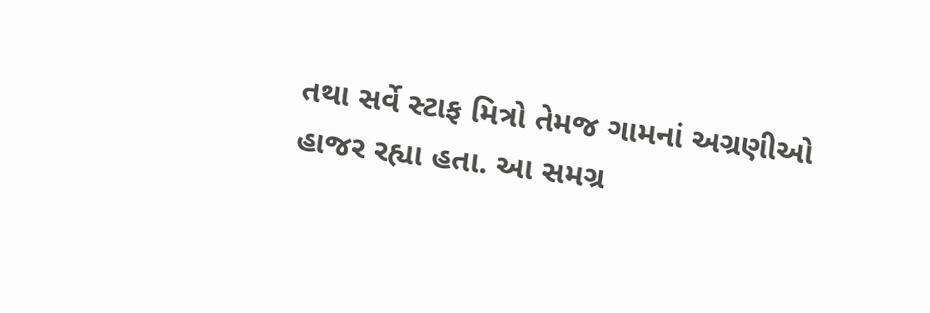તથા સર્વે સ્ટાફ મિત્રો તેમજ ગામનાં અગ્રણીઓ હાજર રહ્યા હતા. આ સમગ્ર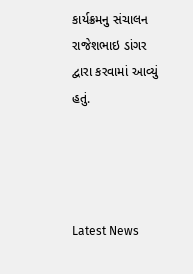કાર્યક્રમનુ સંચાલન રાજેશભાઇ ડાંગર દ્વારા કરવામાં આવ્યું હતું.




Latest News